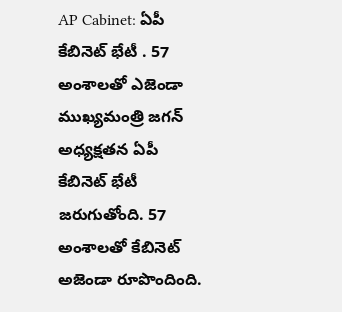AP Cabinet: ఏపీ కేబినెట్ భేటీ . 57 అంశాలతో ఎజెండా
ముఖ్యమంత్రి జగన్ అధ్యక్షతన ఏపీ కేబినెట్ భేటీ జరుగుతోంది. 57 అంశాలతో కేబినెట్ అజెండా రూపొందింది.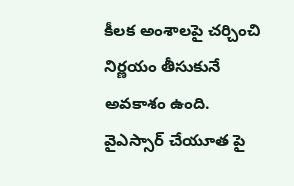కీలక అంశాలపై చర్చించి నిర్ణయం తీసుకునే అవకాశం ఉంది. వైఎస్సార్ చేయూత పై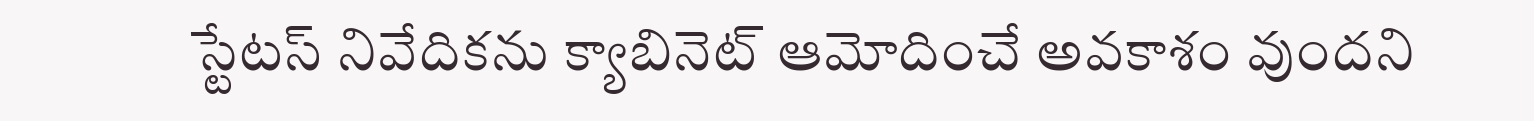స్టేటస్ నివేదికను క్యాబినెట్ ఆమోదించే అవకాశం వుందని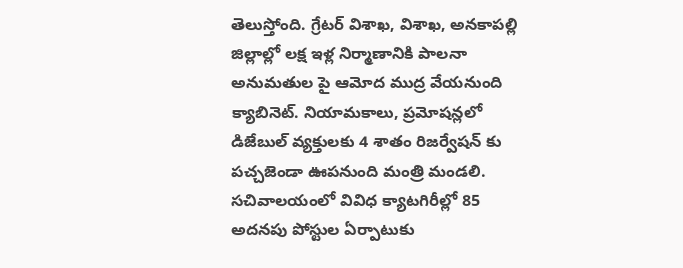తెలుస్తోంది. గ్రేటర్ విశాఖ, విశాఖ, అనకాపల్లి జిల్లాల్లో లక్ష ఇళ్ల నిర్మాణానికి పాలనా అనుమతుల పై ఆమోద ముద్ర వేయనుంది క్యాబినెట్. నియామకాలు, ప్రమోషన్లలో డిజేబుల్ వ్యక్తులకు 4 శాతం రిజర్వేషన్ కు పచ్చజెండా ఊపనుంది మంత్రి మండలి.
సచివాలయంలో వివిధ క్యాటగిరీల్లో 85 అదనపు పోస్టుల ఏర్పాటుకు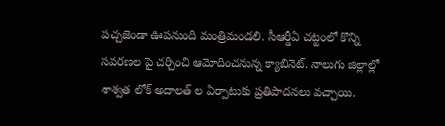పచ్చజెండా ఊపనుంది మంత్రిమండలి. సీఆర్డీఏ చట్టంలో కొన్ని సవరణల పై చర్చించి ఆమోదించనున్న క్యాబినెట్. నాలుగు జిల్లాల్లో శాశ్వత లోక్ అదాలత్ ల ఏర్పాటుకు ప్రతిపాదనలు వచ్చాయి.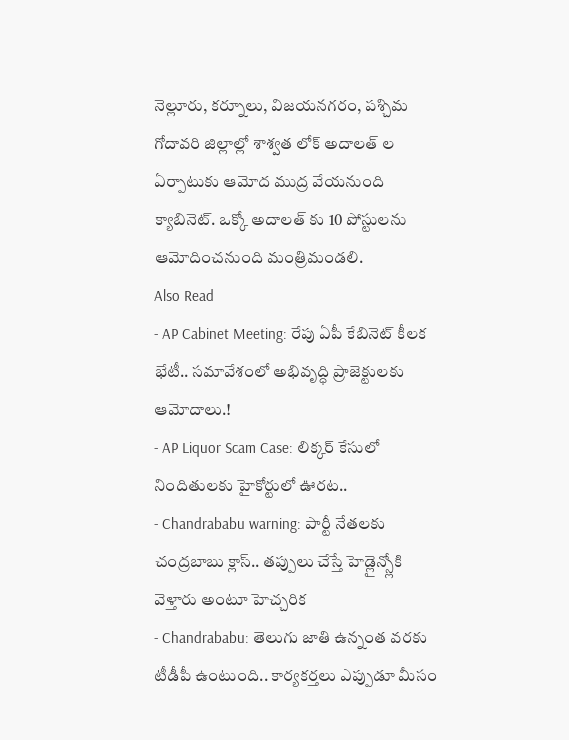నెల్లూరు, కర్నూలు, విజయనగరం, పశ్చిమ గోదావరి జిల్లాల్లో శాశ్వత లోక్ అదాలత్ ల ఏర్పాటుకు ఆమోద ముద్ర వేయనుంది క్యాబినెట్. ఒక్కో అదాలత్ కు 10 పోస్టులను ఆమోదించనుంది మంత్రిమండలి.
Also Read
- AP Cabinet Meeting: రేపు ఏపీ కేబినెట్ కీలక భేటీ.. సమావేశంలో అభివృద్ధి ప్రాజెక్టులకు ఆమోదాలు.!
- AP Liquor Scam Case: లిక్కర్ కేసులో నిందితులకు హైకోర్టులో ఊరట..
- Chandrababu warning: పార్టీ నేతలకు చంద్రబాబు క్లాస్.. తప్పులు చేస్తే హెడ్లైన్స్లోకి వెళ్తారు అంటూ హెచ్చరిక
- Chandrababu: తెలుగు జాతి ఉన్నంత వరకు టీడీపీ ఉంటుంది.. కార్యకర్తలు ఎప్పుడూ మీసం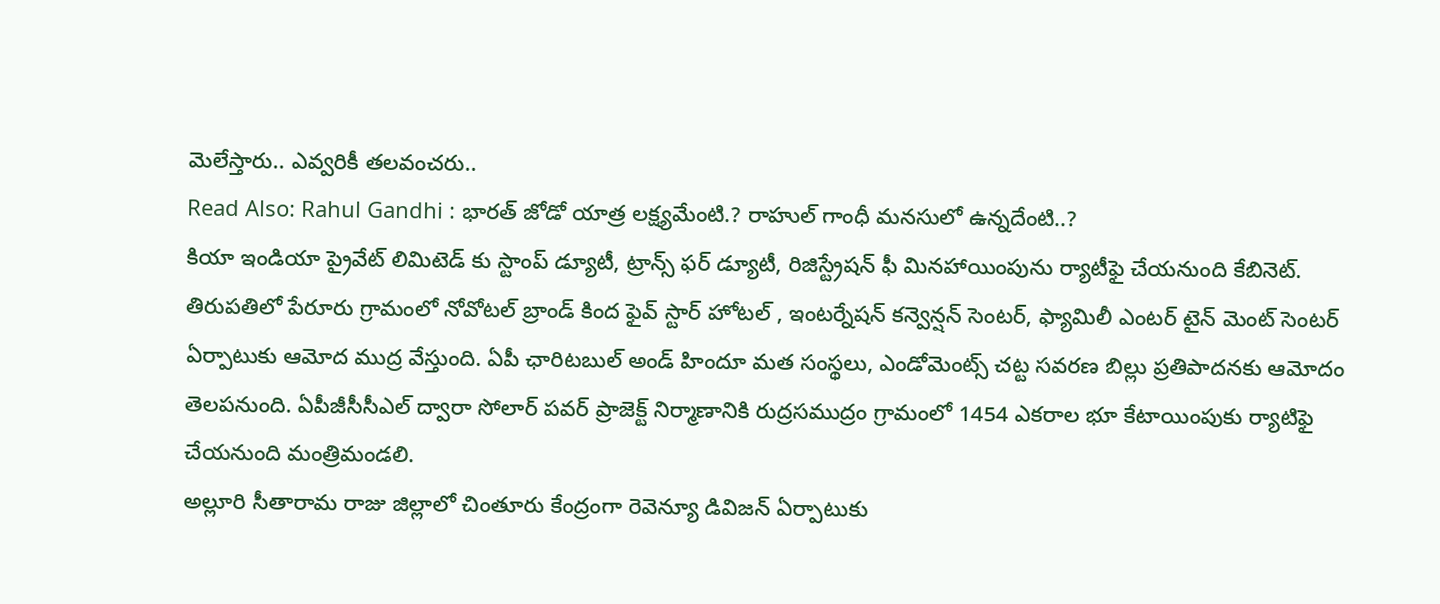మెలేస్తారు.. ఎవ్వరికీ తలవంచరు..
Read Also: Rahul Gandhi : భారత్ జోడో యాత్ర లక్ష్యమేంటి.? రాహుల్ గాంధీ మనసులో ఉన్నదేంటి..?
కియా ఇండియా ప్రైవేట్ లిమిటెడ్ కు స్టాంప్ డ్యూటీ, ట్రాన్స్ ఫర్ డ్యూటీ, రిజిస్ట్రేషన్ ఫీ మినహాయింపును ర్యాటీఫై చేయనుంది కేబినెట్. తిరుపతిలో పేరూరు గ్రామంలో నోవోటల్ బ్రాండ్ కింద ఫైవ్ స్టార్ హోటల్ , ఇంటర్నేషన్ కన్వెన్షన్ సెంటర్, ఫ్యామిలీ ఎంటర్ టైన్ మెంట్ సెంటర్ ఏర్పాటుకు ఆమోద ముద్ర వేస్తుంది. ఏపీ ఛారిటబుల్ అండ్ హిందూ మత సంస్థలు, ఎండోమెంట్స్ చట్ట సవరణ బిల్లు ప్రతిపాదనకు ఆమోదం తెలపనుంది. ఏపీజీసీసీఎల్ ద్వారా సోలార్ పవర్ ప్రాజెక్ట్ నిర్మాణానికి రుద్రసముద్రం గ్రామంలో 1454 ఎకరాల భూ కేటాయింపుకు ర్యాటిఫై చేయనుంది మంత్రిమండలి.
అల్లూరి సీతారామ రాజు జిల్లాలో చింతూరు కేంద్రంగా రెవెన్యూ డివిజన్ ఏర్పాటుకు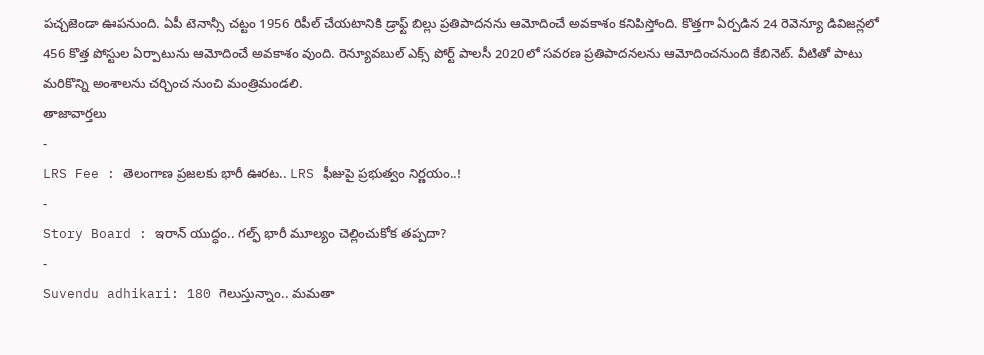పచ్చజెండా ఊపనుంది. ఏపీ టెనాన్సీ చట్టం 1956 రిపీల్ చేయటానికి డ్రాఫ్ట్ బిల్లు ప్రతిపాదనను ఆమోదించే అవకాశం కనిపిస్తోంది. కొత్తగా ఏర్పడిన 24 రెవెన్యూ డివిజన్లలో 456 కొత్త పోస్టుల ఏర్పాటును ఆమోదించే అవకాశం వుంది. రెన్యూవబుల్ ఎక్స్ పోర్ట్ పాలసీ 2020లో సవరణ ప్రతిపాదనలను ఆమోదించనుంది కేబినెట్. వీటితో పాటు మరికొన్ని అంశాలను చర్చించ నుంచి మంత్రిమండలి.
తాజావార్తలు
-
LRS Fee : తెలంగాణ ప్రజలకు భారీ ఊరట.. LRS ఫీజుపై ప్రభుత్వం నిర్ణయం..!
-
Story Board : ఇరాన్ యుద్ధం.. గల్ఫ్ భారీ మూల్యం చెల్లించుకోక తప్పదా?
-
Suvendu adhikari: 180 గెలుస్తున్నాం.. మమతా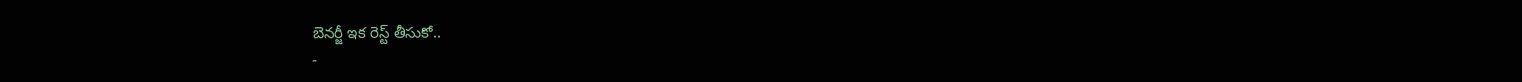బెనర్జీ ఇక రెస్ట్ తీసుకో..
-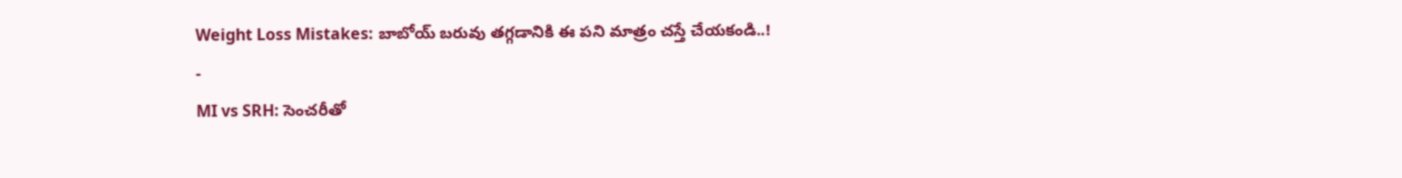Weight Loss Mistakes: బాబోయ్ బరువు తగ్గడానికి ఈ పని మాత్రం చస్తే చేయకండి..!
-
MI vs SRH: సెంచరీతో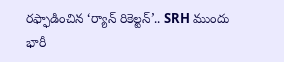రఫ్ఫాడించిన ‘ర్యాన్ రికెల్టన్’.. SRH ముందు భారీ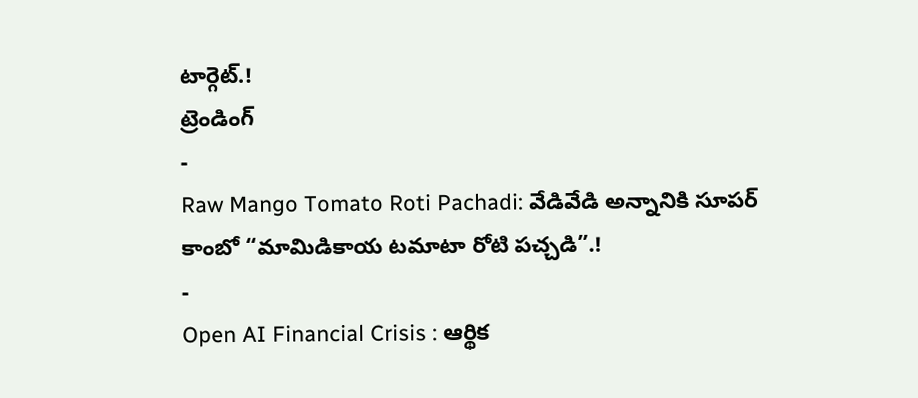టార్గెట్.!
ట్రెండింగ్
-
Raw Mango Tomato Roti Pachadi: వేడివేడి అన్నానికి సూపర్ కాంబో “మామిడికాయ టమాటా రోటి పచ్చడి”.!
-
Open AI Financial Crisis : ఆర్థిక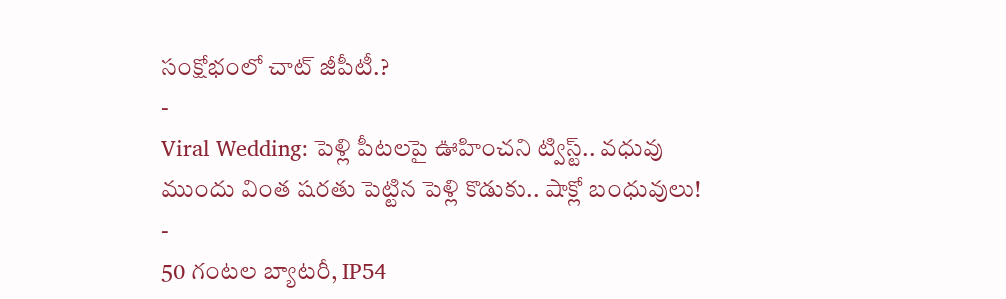సంక్షోభంలో చాట్ జీపీటీ.?
-
Viral Wedding: పెళ్లి పీటలపై ఊహించని ట్విస్ట్.. వధువు ముందు వింత షరతు పెట్టిన పెళ్లి కొడుకు.. షాక్లో బంధువులు!
-
50 గంటల బ్యాటరీ, IP54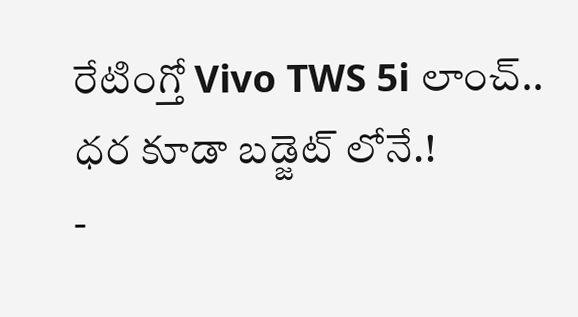రేటింగ్తో Vivo TWS 5i లాంచ్.. ధర కూడా బడ్జెట్ లోనే.!
-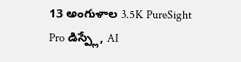13 అంగుళాల 3.5K PureSight Pro డిస్ప్లే, AI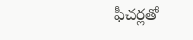ఫీచర్లతో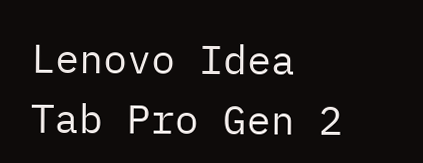Lenovo Idea Tab Pro Gen 2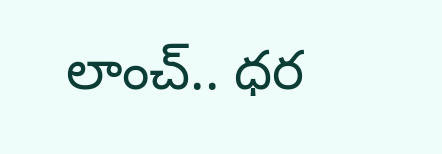లాంచ్.. ధర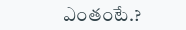ఎంతంటే.?